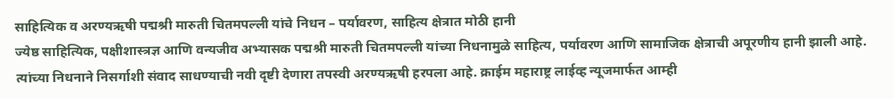साहित्यिक व अरण्यऋषी पद्मश्री मारुती चितमपल्ली यांचे निधन – पर्यावरण, साहित्य क्षेत्रात मोठी हानी
ज्येष्ठ साहित्यिक, पक्षीशास्त्रज्ञ आणि वन्यजीव अभ्यासक पद्मश्री मारुती चितमपल्ली यांच्या निधनामुळे साहित्य, पर्यावरण आणि सामाजिक क्षेत्राची अपूरणीय हानी झाली आहे. त्यांच्या निधनाने निसर्गाशी संवाद साधण्याची नवी दृष्टी देणारा तपस्वी अरण्यऋषी हरपला आहे. क्राईम महाराष्ट्र लाईव्ह न्यूजमार्फत आम्ही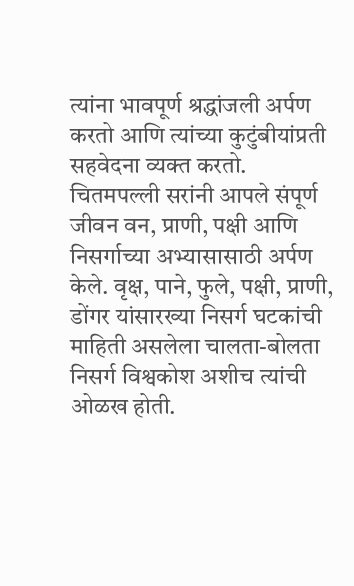त्यांना भावपूर्ण श्रद्धांजली अर्पण करतो आणि त्यांच्या कुटुंबीयांप्रती सहवेदना व्यक्त करतो.
चितमपल्ली सरांनी आपले संपूर्ण जीवन वन, प्राणी, पक्षी आणि निसर्गाच्या अभ्यासासाठी अर्पण केले. वृक्ष, पाने, फुले, पक्षी, प्राणी, डोंगर यांसारख्या निसर्ग घटकांची माहिती असलेला चालता-बोलता निसर्ग विश्वकोश अशीच त्यांची ओळख होती.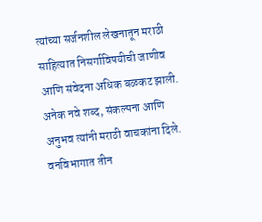त्यांच्या सर्जनशील लेखनातून मराठी साहित्यात निसर्गाविषयीची जाणीव आणि संवेदना अधिक बळकट झाली. अनेक नवे शब्द, संकल्पना आणि अनुभव त्यांनी मराठी वाचकांना दिले.
वनविभागात तीन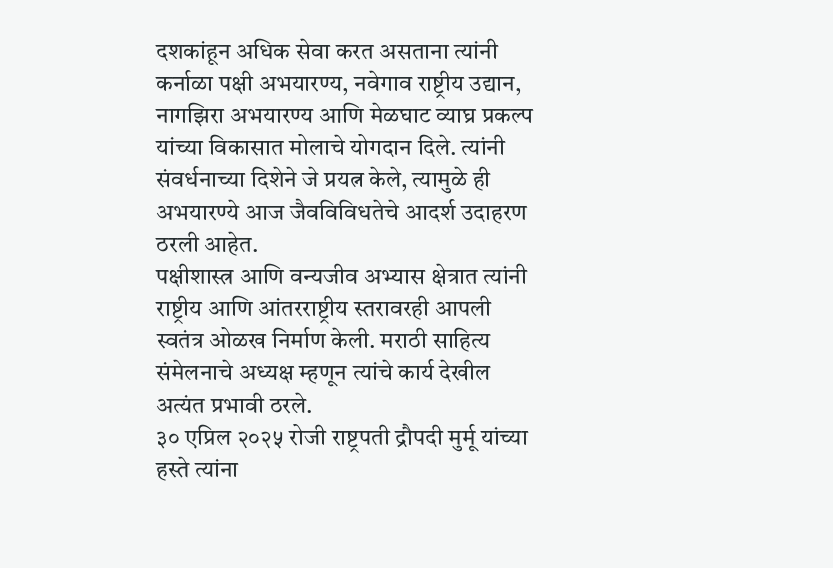दशकांहून अधिक सेवा करत असताना त्यांनी कर्नाळा पक्षी अभयारण्य, नवेगाव राष्ट्रीय उद्यान, नागझिरा अभयारण्य आणि मेळघाट व्याघ्र प्रकल्प यांच्या विकासात मोलाचे योगदान दिले. त्यांनी संवर्धनाच्या दिशेने जे प्रयत्न केले, त्यामुळे ही अभयारण्ये आज जैवविविधतेचे आदर्श उदाहरण ठरली आहेत.
पक्षीशास्त्र आणि वन्यजीव अभ्यास क्षेत्रात त्यांनी राष्ट्रीय आणि आंतरराष्ट्रीय स्तरावरही आपली स्वतंत्र ओळख निर्माण केली. मराठी साहित्य संमेलनाचे अध्यक्ष म्हणून त्यांचे कार्य देखील अत्यंत प्रभावी ठरले.
३० एप्रिल २०२५ रोजी राष्ट्रपती द्रौपदी मुर्मू यांच्या हस्ते त्यांना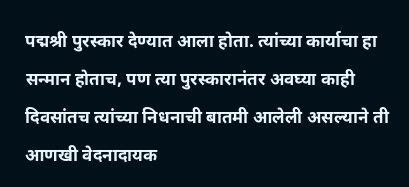पद्मश्री पुरस्कार देण्यात आला होता. त्यांच्या कार्याचा हा सन्मान होताच, पण त्या पुरस्कारानंतर अवघ्या काही दिवसांतच त्यांच्या निधनाची बातमी आलेली असल्याने ती आणखी वेदनादायक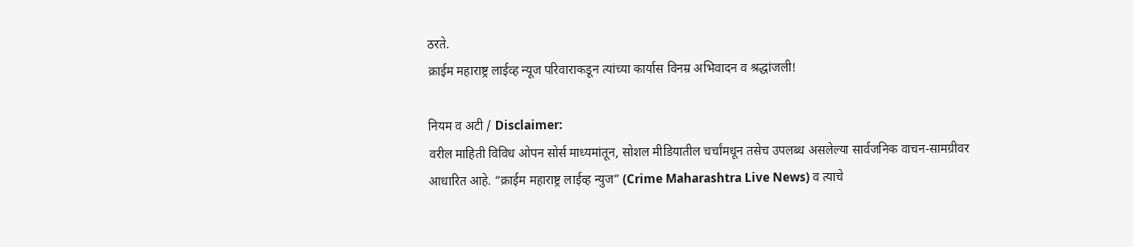ठरते.
क्राईम महाराष्ट्र लाईव्ह न्यूज परिवाराकडून त्यांच्या कार्यास विनम्र अभिवादन व श्रद्धांजली!

नियम व अटी / Disclaimer:
वरील माहिती विविध ओपन सोर्स माध्यमांतून, सोशल मीडियातील चर्चांमधून तसेच उपलब्ध असलेल्या सार्वजनिक वाचन-सामग्रीवर आधारित आहे. “क्राईम महाराष्ट्र लाईव्ह न्युज” (Crime Maharashtra Live News) व त्याचे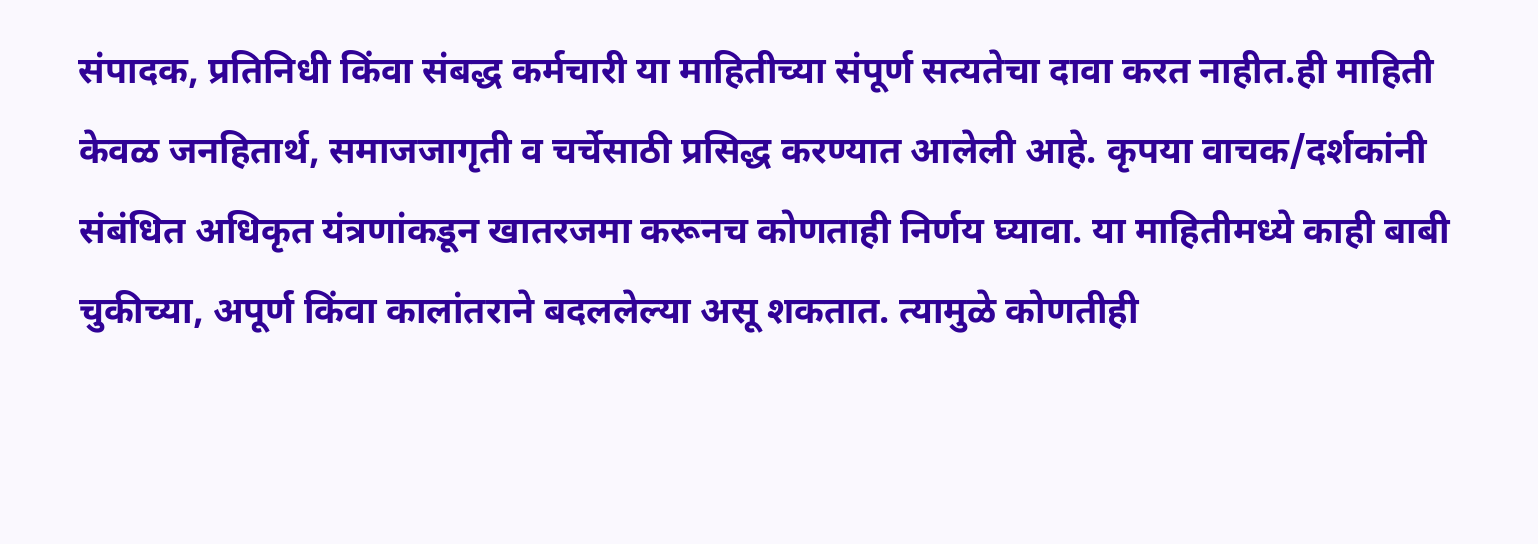संपादक, प्रतिनिधी किंवा संबद्ध कर्मचारी या माहितीच्या संपूर्ण सत्यतेचा दावा करत नाहीत.ही माहिती केवळ जनहितार्थ, समाजजागृती व चर्चेसाठी प्रसिद्ध करण्यात आलेली आहे. कृपया वाचक/दर्शकांनी संबंधित अधिकृत यंत्रणांकडून खातरजमा करूनच कोणताही निर्णय घ्यावा. या माहितीमध्ये काही बाबी चुकीच्या, अपूर्ण किंवा कालांतराने बदललेल्या असू शकतात. त्यामुळे कोणतीही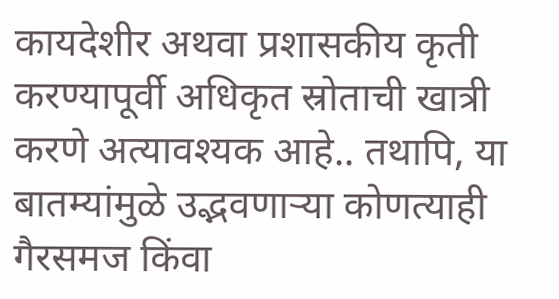कायदेशीर अथवा प्रशासकीय कृती करण्यापूर्वी अधिकृत स्रोताची खात्री करणे अत्यावश्यक आहे.. तथापि, या बातम्यांमुळे उद्भवणाऱ्या कोणत्याही गैरसमज किंवा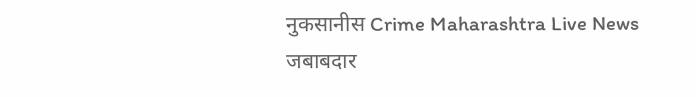नुकसानीस Crime Maharashtra Live News जबाबदार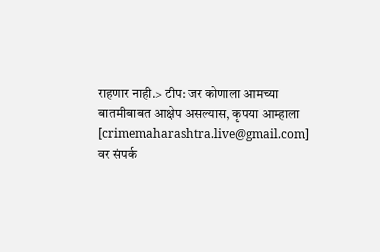राहणार नाही.> टीप: जर कोणाला आमच्या बातमीबाबत आक्षेप असल्यास, कृपया आम्हाला [crimemaharashtra.live@gmail.com] वर संपर्क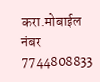करा.मोबाईल नंबर 7744808833